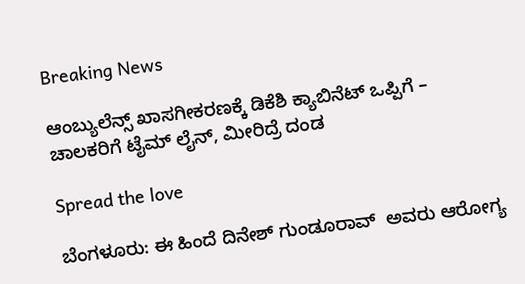Breaking News

ಆಂಬ್ಯುಲೆನ್ಸ್ ಖಾಸಗೀಕರಣಕ್ಕೆ ಡಿಕೆಶಿ ಕ್ಯಾಬಿನೆಟ್ ಒಪ್ಪಿಗೆ – ಚಾಲಕರಿಗೆ ಟೈಮ್ ಲೈನ್, ಮೀರಿದ್ರೆ ದಂಡ

Spread the love

ಬೆಂಗಳೂರು: ಈ ಹಿಂದೆ ದಿನೇಶ್ ಗುಂಡೂರಾವ್  ಅವರು ಆರೋಗ್ಯ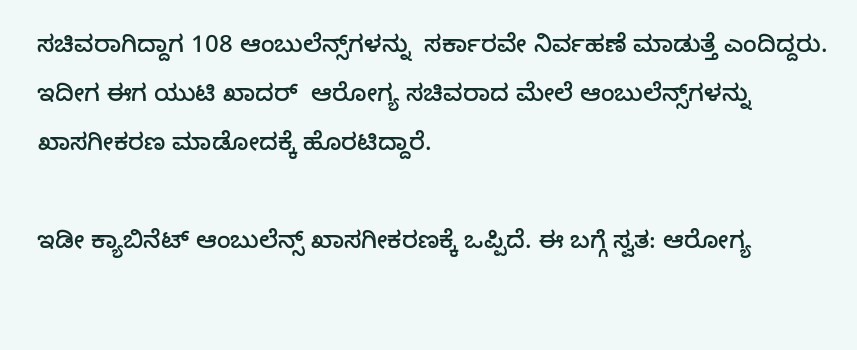ಸಚಿವರಾಗಿದ್ದಾಗ 108 ಆಂಬುಲೆನ್ಸ್‌ಗಳನ್ನು  ಸರ್ಕಾರವೇ ನಿರ್ವಹಣೆ ಮಾಡುತ್ತೆ ಎಂದಿದ್ದರು. ಇದೀಗ ಈಗ ಯುಟಿ ಖಾದರ್  ಆರೋಗ್ಯ ಸಚಿವರಾದ ಮೇಲೆ ಆಂಬುಲೆನ್ಸ್‌ಗಳನ್ನು ಖಾಸಗೀಕರಣ ಮಾಡೋದಕ್ಕೆ ಹೊರಟಿದ್ದಾರೆ.

ಇಡೀ ಕ್ಯಾಬಿನೆಟ್ ಆಂಬುಲೆನ್ಸ್ ಖಾಸಗೀಕರಣಕ್ಕೆ ಒಪ್ಪಿದೆ. ಈ ಬಗ್ಗೆ ಸ್ವತ: ಆರೋಗ್ಯ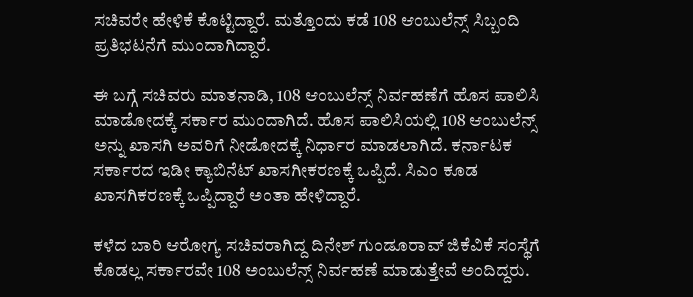ಸಚಿವರೇ ಹೇಳಿಕೆ ಕೊಟ್ಟಿದ್ದಾರೆ. ಮತ್ತೊಂದು ಕಡೆ 108 ಆಂಬುಲೆನ್ಸ್ ಸಿಬ್ಬಂದಿ ಪ್ರತಿಭಟನೆಗೆ ಮುಂದಾಗಿದ್ದಾರೆ.

ಈ ಬಗ್ಗೆ ಸಚಿವರು ಮಾತನಾಡಿ, 108 ಆಂಬುಲೆನ್ಸ್ ನಿರ್ವಹಣೆಗೆ ಹೊಸ ಪಾಲಿಸಿ ಮಾಡೋದಕ್ಕೆ ಸರ್ಕಾರ ಮುಂದಾಗಿದೆ. ಹೊಸ ಪಾಲಿಸಿಯಲ್ಲಿ 108 ಆಂಬುಲೆನ್ಸ್ ಅನ್ನು ಖಾಸಗಿ ಅವರಿಗೆ ನೀಡೋದಕ್ಕೆ ನಿರ್ಧಾರ ಮಾಡಲಾಗಿದೆ. ಕರ್ನಾಟಕ ಸರ್ಕಾರದ ಇಡೀ ಕ್ಯಾಬಿನೆಟ್ ಖಾಸಗೀಕರಣಕ್ಕೆ ಒಪ್ಪಿದೆ. ಸಿಎಂ ಕೂಡ ಖಾಸಗಿಕರಣಕ್ಕೆ ಒಪ್ಪಿದ್ದಾರೆ ಅಂತಾ ಹೇಳಿದ್ದಾರೆ.

ಕಳೆದ ಬಾರಿ ಆರೋಗ್ಯ ಸಚಿವರಾಗಿದ್ದ ದಿನೇಶ್ ಗುಂಡೂರಾವ್ ಜಿಕೆವಿಕೆ ಸಂಸ್ಥೆಗೆ ಕೊಡಲ್ಲ ಸರ್ಕಾರವೇ 108 ಅಂಬುಲೆನ್ಸ್ ನಿರ್ವಹಣೆ ಮಾಡುತ್ತೇವೆ ಅಂದಿದ್ದರು.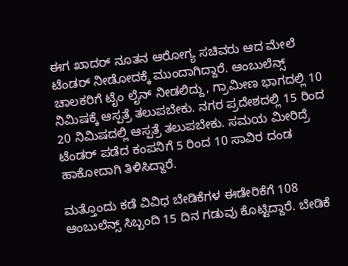ಈಗ ಖಾದರ್ ನೂತನ ಆರೋಗ್ಯ ಸಚಿವರು ಆದ ಮೇಲೆ ಟೆಂಡರ್ ನೀಡೋದಕ್ಕೆ ಮುಂದಾಗಿದ್ದಾರೆ. ಆಂಬುಲೆನ್ಸ್ ಚಾಲಕರಿಗೆ ಟೈಂ ಲೈನ್ ನೀಡಲಿದ್ದು, ಗ್ರಾಮೀಣ ಭಾಗದಲ್ಲಿ 10 ನಿಮಿಷಕ್ಕೆ ಆಸ್ಪತ್ರೆ ತಲುಪಬೇಕು. ನಗರ ಪ್ರದೇಶದಲ್ಲಿ 15 ರಿಂದ 20 ನಿಮಿಷದಲ್ಲಿ ಆಸ್ಪತ್ರೆ ತಲುಪಬೇಕು. ಸಮಯ ಮೀರಿದ್ರೆ ಟೆಂಡರ್ ಪಡೆದ ಕಂಪನಿಗೆ 5 ರಿಂದ 10 ಸಾವಿರ ದಂಡ ಹಾಕೋದಾಗಿ ತಿಳಿಸಿದ್ದಾರೆ.

ಮತ್ತೊಂದು ಕಡೆ ವಿವಿಧ ಬೇಡಿಕೆಗಳ ಈಡೇರಿಕೆಗೆ 108 ಆಂಬುಲೆನ್ಸ್ ಸಿಬ್ಬಂದಿ 15 ದಿನ ಗಡುವು ಕೊಟ್ಟಿದ್ದಾರೆ. ಬೇಡಿಕೆ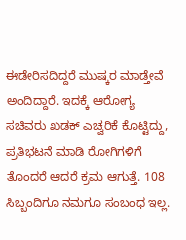ಈಡೇರಿಸದಿದ್ದರೆ ಮುಷ್ಕರ ಮಾಡ್ತೇವೆ ಅಂದಿದ್ದಾರೆ. ಇದಕ್ಕೆ ಆರೋಗ್ಯ ಸಚಿವರು ಖಡಕ್ ಎಚ್ವರಿಕೆ ಕೊಟ್ಟಿದ್ದು, ಪ್ರತಿಭಟನೆ ಮಾಡಿ ರೋಗಿಗಳಿಗೆ ತೊಂದರೆ ಆದರೆ ಕ್ರಮ ಆಗುತ್ತೆ. 108 ಸಿಬ್ಬಂದಿಗೂ ನಮಗೂ ಸಂಬಂಧ ಇಲ್ಲ.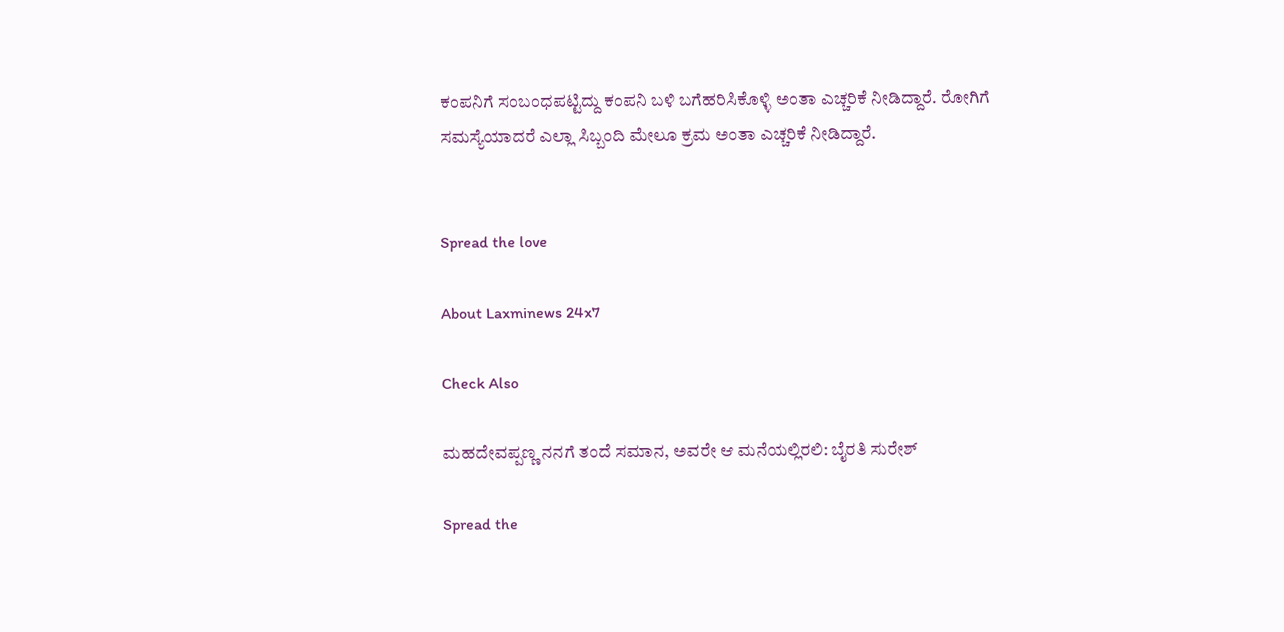ಕಂಪನಿಗೆ ಸಂಬಂಧಪಟ್ಟಿದ್ದು ಕಂಪನಿ ಬಳಿ ಬಗೆಹರಿಸಿಕೊಳ್ಳಿ ಅಂತಾ ಎಚ್ಚರಿಕೆ ನೀಡಿದ್ದಾರೆ. ರೋಗಿಗೆ ಸಮಸ್ಯೆಯಾದರೆ ಎಲ್ಲಾ ಸಿಬ್ಬಂದಿ ಮೇಲೂ ಕ್ರಮ ಅಂತಾ ಎಚ್ಚರಿಕೆ ನೀಡಿದ್ದಾರೆ.


Spread the love

About Laxminews 24x7

Check Also

ಮಹದೇವಪ್ಪಣ್ಣ ನನಗೆ ತಂದೆ ಸಮಾನ, ಅವರೇ ಆ ಮನೆಯಲ್ಲಿರಲಿ: ಬೈರತಿ ಸುರೇಶ್

Spread the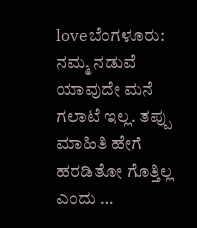loveಬೆಂಗಳೂರು: ನಮ್ಮ ನಡುವೆ ಯಾವುದೇ ಮನೆ ಗಲಾಟೆ ಇಲ್ಲ. ತಪ್ಪು ಮಾಹಿತಿ ಹೇಗೆ ಹರಡಿತೋ ಗೊತ್ತಿಲ್ಲ ಎಂದು …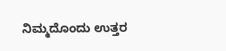ನಿಮ್ಮದೊಂದು ಉತ್ತರ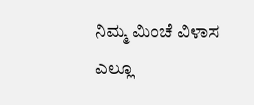ನಿಮ್ಮ ಮಿಂಚೆ ವಿಳಾಸ ಎಲ್ಲೂ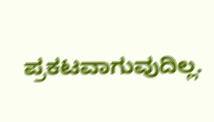ಪ್ರಕಟವಾಗುವುದಿಲ್ಲ.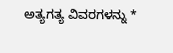ಅತ್ಯಗತ್ಯ ವಿವರಗಳನ್ನು *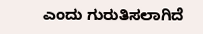ಎಂದು ಗುರುತಿಸಲಾಗಿದೆ